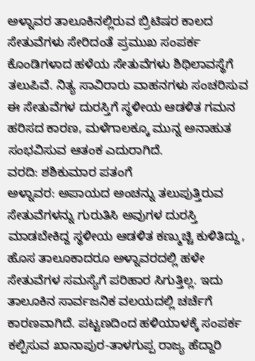ಅಳ್ನಾವರ ತಾಲೂಕಿನಲ್ಲಿರುವ ಬ್ರಿಟಿಷರ ಕಾಲದ ಸೇತುವೆಗಳು ಸೇರಿದಂತೆ ಪ್ರಮುಖ ಸಂಪರ್ಕ ಕೊಂಡಿಗಳಾದ ಹಳೆಯ ಸೇತುವೆಗಳು ಶಿಥಿಲಾವಸ್ಥೆಗೆ ತಲುಪಿವೆ. ನಿತ್ಯ ಸಾವಿರಾರು ವಾಹನಗಳು ಸಂಚರಿಸುವ ಈ ಸೇತುವೆಗಳ ದುರಸ್ತಿಗೆ ಸ್ಥಳೀಯ ಆಡಳಿತ ಗಮನ ಹರಿಸದ ಕಾರಣ, ಮಳೆಗಾಲಕ್ಕೂ ಮುನ್ನ ಅನಾಹುತ ಸಂಭವಿಸುವ ಆತಂಕ ಎದುರಾಗಿದೆ.
ವರದಿ: ಶಶಿಕುಮಾರ ಪತಂಗೆ
ಅಳ್ನಾವರ: ಅಪಾಯದ ಅಂಚನ್ನು ತಲುಪುತ್ತಿರುವ ಸೇತುವೆಗಳನ್ನು ಗುರುತಿಸಿ ಅವುಗಳ ದುರಸ್ತಿ ಮಾಡಬೇಕಿದ್ದ ಸ್ಥಳೀಯ ಆಡಳಿತ ಕಣ್ಮುಚ್ಚಿ ಕುಳಿತಿದ್ದು, ಹೊಸ ತಾಲೂಕಾದರೂ ಅಳ್ನಾವರದಲ್ಲಿ ಹಳೇ ಸೇತುವೆಗಳ ಸಮಸ್ಯೆಗೆ ಪರಿಹಾರ ಸಿಗುತ್ತಿಲ್ಲ. ಇದು ತಾಲೂಕಿನ ಸಾರ್ವಜನಿಕ ವಲಯದಲ್ಲಿ ಚರ್ಚೆಗೆ ಕಾರಣವಾಗಿದೆ. ಪಟ್ಟಣದಿಂದ ಹಳಿಯಾಳಕ್ಕೆ ಸಂಪರ್ಕ ಕಲ್ಪಿಸುವ ಖಾನಾಪುರ-ತಾಳಗುಪ್ಪ ರಾಜ್ಯ ಹೆದ್ದಾರಿ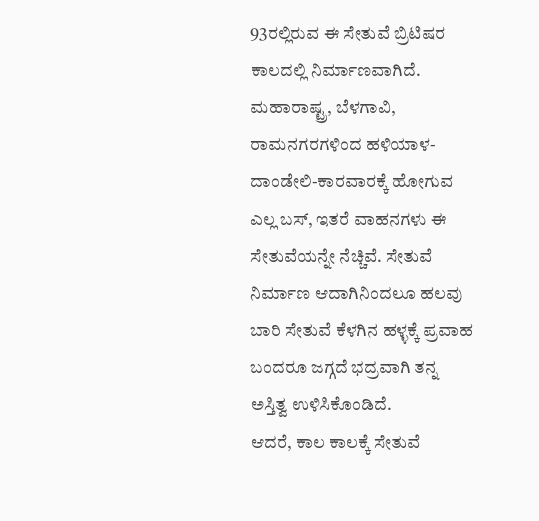93ರಲ್ಲಿರುವ ಈ ಸೇತುವೆ ಬ್ರಿಟಿಷರ ಕಾಲದಲ್ಲಿ ನಿರ್ಮಾಣವಾಗಿದೆ. ಮಹಾರಾಷ್ಟ್ರ, ಬೆಳಗಾವಿ, ರಾಮನಗರಗಳಿಂದ ಹಳಿಯಾಳ-ದಾಂಡೇಲಿ-ಕಾರವಾರಕ್ಕೆ ಹೋಗುವ ಎಲ್ಲ ಬಸ್, ಇತರೆ ವಾಹನಗಳು ಈ ಸೇತುವೆಯನ್ನೇ ನೆಚ್ಚಿವೆ. ಸೇತುವೆ ನಿರ್ಮಾಣ ಆದಾಗಿನಿಂದಲೂ ಹಲವು ಬಾರಿ ಸೇತುವೆ ಕೆಳಗಿನ ಹಳ್ಳಕ್ಕೆ ಪ್ರವಾಹ ಬಂದರೂ ಜಗ್ಗದೆ ಭದ್ರವಾಗಿ ತನ್ನ ಅಸ್ತಿತ್ವ ಉಳಿಸಿಕೊಂಡಿದೆ.
ಆದರೆ, ಕಾಲ ಕಾಲಕ್ಕೆ ಸೇತುವೆ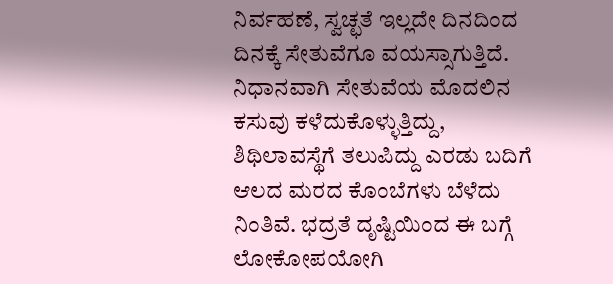ನಿರ್ವಹಣೆ, ಸ್ವಚ್ಛತೆ ಇಲ್ಲದೇ ದಿನದಿಂದ ದಿನಕ್ಕೆ ಸೇತುವೆಗೂ ವಯಸ್ಸಾಗುತ್ತಿದೆ. ನಿಧಾನವಾಗಿ ಸೇತುವೆಯ ಮೊದಲಿನ ಕಸುವು ಕಳೆದುಕೊಳ್ಳುತ್ತಿದ್ದು, ಶಿಥಿಲಾವಸ್ಥೆಗೆ ತಲುಪಿದ್ದು ಎರಡು ಬದಿಗೆ ಆಲದ ಮರದ ಕೊಂಬೆಗಳು ಬೆಳೆದು ನಿಂತಿವೆ. ಭದ್ರತೆ ದೃಷ್ಟಿಯಿಂದ ಈ ಬಗ್ಗೆ ಲೋಕೋಪಯೋಗಿ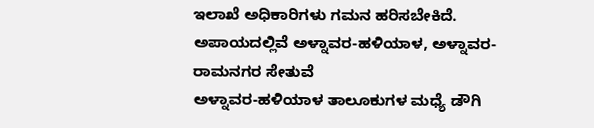ಇಲಾಖೆ ಅಧಿಕಾರಿಗಳು ಗಮನ ಹರಿಸಬೇಕಿದೆ.
ಅಪಾಯದಲ್ಲಿವೆ ಅಳ್ನಾವರ-ಹಳಿಯಾಳ, ಅಳ್ನಾವರ-ರಾಮನಗರ ಸೇತುವೆ
ಅಳ್ನಾವರ-ಹಳಿಯಾಳ ತಾಲೂಕುಗಳ ಮಧ್ಯೆ ಡೌಗಿ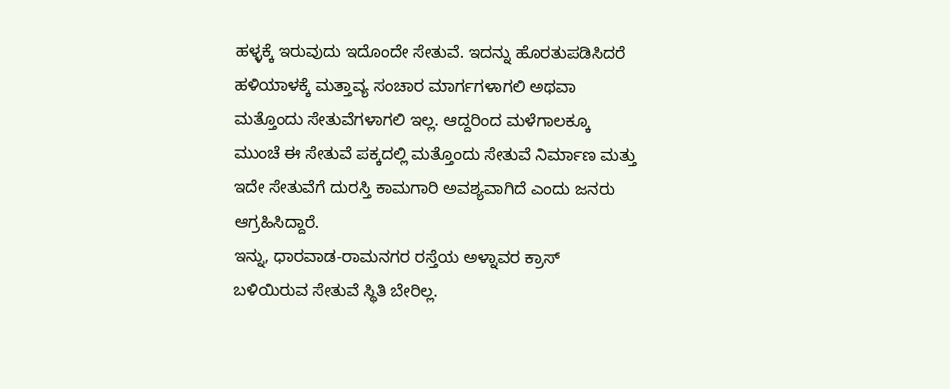ಹಳ್ಳಕ್ಕೆ ಇರುವುದು ಇದೊಂದೇ ಸೇತುವೆ. ಇದನ್ನು ಹೊರತುಪಡಿಸಿದರೆ ಹಳಿಯಾಳಕ್ಕೆ ಮತ್ತಾವ್ಯ ಸಂಚಾರ ಮಾರ್ಗಗಳಾಗಲಿ ಅಥವಾ ಮತ್ತೊಂದು ಸೇತುವೆಗಳಾಗಲಿ ಇಲ್ಲ. ಆದ್ದರಿಂದ ಮಳೆಗಾಲಕ್ಕೂ ಮುಂಚೆ ಈ ಸೇತುವೆ ಪಕ್ಕದಲ್ಲಿ ಮತ್ತೊಂದು ಸೇತುವೆ ನಿರ್ಮಾಣ ಮತ್ತು ಇದೇ ಸೇತುವೆಗೆ ದುರಸ್ತಿ ಕಾಮಗಾರಿ ಅವಶ್ಯವಾಗಿದೆ ಎಂದು ಜನರು ಆಗ್ರಹಿಸಿದ್ದಾರೆ.
ಇನ್ನು, ಧಾರವಾಡ-ರಾಮನಗರ ರಸ್ತೆಯ ಅಳ್ನಾವರ ಕ್ರಾಸ್ ಬಳಿಯಿರುವ ಸೇತುವೆ ಸ್ಥಿತಿ ಬೇರಿಲ್ಲ.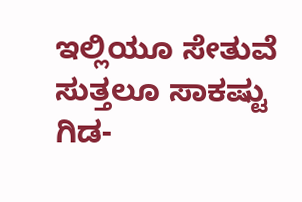ಇಲ್ಲಿಯೂ ಸೇತುವೆ ಸುತ್ತಲೂ ಸಾಕಷ್ಟು ಗಿಡ-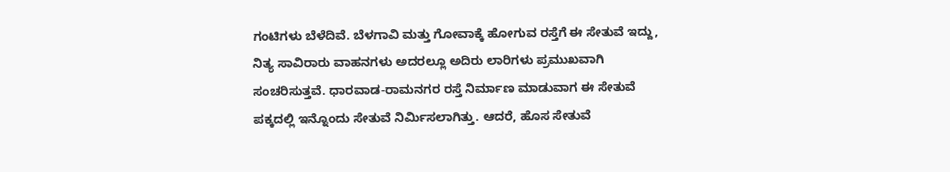ಗಂಟಿಗಳು ಬೆಳೆದಿವೆ. ಬೆಳಗಾವಿ ಮತ್ತು ಗೋವಾಕ್ಕೆ ಹೋಗುವ ರಸ್ತೆಗೆ ಈ ಸೇತುವೆ ಇದ್ದು, ನಿತ್ಯ ಸಾವಿರಾರು ವಾಹನಗಳು ಅದರಲ್ಲೂ ಅದಿರು ಲಾರಿಗಳು ಪ್ರಮುಖವಾಗಿ ಸಂಚರಿಸುತ್ತವೆ. ಧಾರವಾಡ-ರಾಮನಗರ ರಸ್ತೆ ನಿರ್ಮಾಣ ಮಾಡುವಾಗ ಈ ಸೇತುವೆ ಪಕ್ಕದಲ್ಲಿ ಇನ್ನೊಂದು ಸೇತುವೆ ನಿರ್ಮಿಸಲಾಗಿತ್ತು. ಆದರೆ, ಹೊಸ ಸೇತುವೆ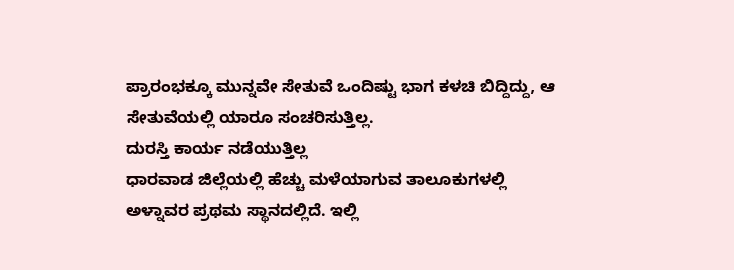ಪ್ರಾರಂಭಕ್ಕೂ ಮುನ್ನವೇ ಸೇತುವೆ ಒಂದಿಷ್ಟು ಭಾಗ ಕಳಚಿ ಬಿದ್ದಿದ್ದು, ಆ ಸೇತುವೆಯಲ್ಲಿ ಯಾರೂ ಸಂಚರಿಸುತ್ತಿಲ್ಲ.
ದುರಸ್ತಿ ಕಾರ್ಯ ನಡೆಯುತ್ತಿಲ್ಲ
ಧಾರವಾಡ ಜಿಲ್ಲೆಯಲ್ಲಿ ಹೆಚ್ಚು ಮಳೆಯಾಗುವ ತಾಲೂಕುಗಳಲ್ಲಿ ಅಳ್ನಾವರ ಪ್ರಥಮ ಸ್ಥಾನದಲ್ಲಿದೆ. ಇಲ್ಲಿ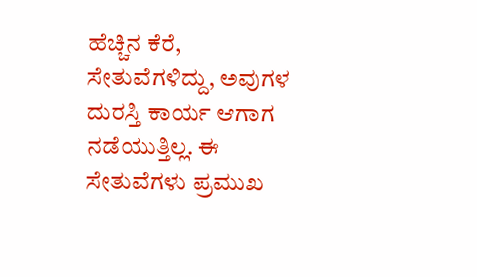ಹೆಚ್ಚಿನ ಕೆರೆ, ಸೇತುವೆಗಳಿದ್ದು, ಅವುಗಳ ದುರಸ್ತಿ ಕಾರ್ಯ ಆಗಾಗ ನಡೆಯುತ್ತಿಲ್ಲ. ಈ ಸೇತುವೆಗಳು ಪ್ರಮುಖ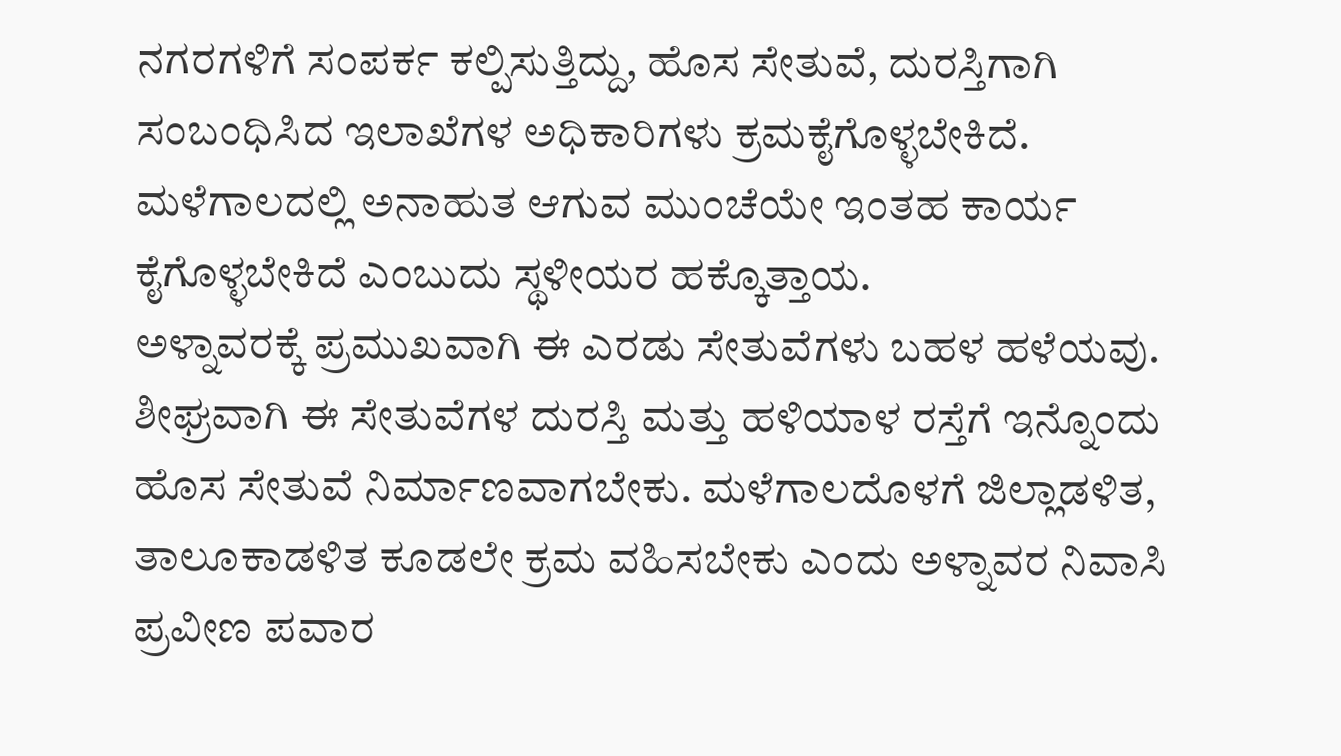ನಗರಗಳಿಗೆ ಸಂಪರ್ಕ ಕಲ್ಪಿಸುತ್ತಿದ್ದು, ಹೊಸ ಸೇತುವೆ, ದುರಸ್ತಿಗಾಗಿ ಸಂಬಂಧಿಸಿದ ಇಲಾಖೆಗಳ ಅಧಿಕಾರಿಗಳು ಕ್ರಮಕೈಗೊಳ್ಳಬೇಕಿದೆ. ಮಳೆಗಾಲದಲ್ಲಿ ಅನಾಹುತ ಆಗುವ ಮುಂಚೆಯೇ ಇಂತಹ ಕಾರ್ಯ ಕೈಗೊಳ್ಳಬೇಕಿದೆ ಎಂಬುದು ಸ್ಥಳೀಯರ ಹಕ್ಕೊತ್ತಾಯ.
ಅಳ್ನಾವರಕ್ಕೆ ಪ್ರಮುಖವಾಗಿ ಈ ಎರಡು ಸೇತುವೆಗಳು ಬಹಳ ಹಳೆಯವು. ಶೀಘ್ರವಾಗಿ ಈ ಸೇತುವೆಗಳ ದುರಸ್ತಿ ಮತ್ತು ಹಳಿಯಾಳ ರಸ್ತೆಗೆ ಇನ್ನೊಂದು ಹೊಸ ಸೇತುವೆ ನಿರ್ಮಾಣವಾಗಬೇಕು. ಮಳೆಗಾಲದೊಳಗೆ ಜಿಲ್ಲಾಡಳಿತ, ತಾಲೂಕಾಡಳಿತ ಕೂಡಲೇ ಕ್ರಮ ವಹಿಸಬೇಕು ಎಂದು ಅಳ್ನಾವರ ನಿವಾಸಿ ಪ್ರವೀಣ ಪವಾರ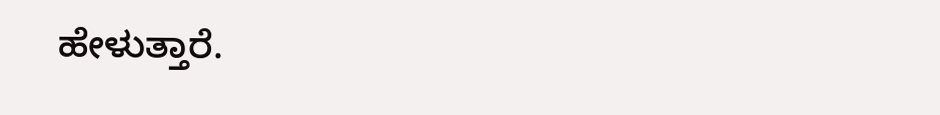ಹೇಳುತ್ತಾರೆ.